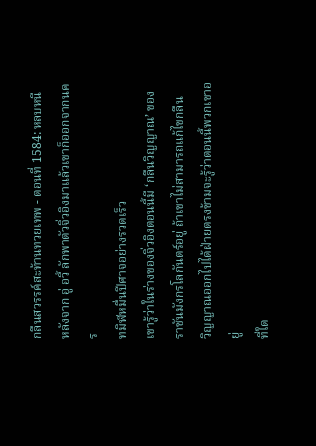กลืนสวรรค์สะท้านทวยเทพ - ตอนที่ 1584: หลบหนี
หลังจาก อู่ อวี้ ลักพาตัวจิ่วอิงมาแล้วเขาก็ออกจากนคร
ทมิฬหมื่นปีศาจอย่างรวดเร็ว
เขารู้ว่าในร่างของจิ่วอิงตอนนี้มี ‘กลืนวิญญาณ’ ของ
ราชันมังกรโลกันตร์อยู่ ถ้าเขาไม่สามารถแก้ไขกลืน
วิญญาณออกไปได้ฝ่ายตรงข้ามจะรู้ว่าตอนนี้พวกเขาอยู่
ที่ใด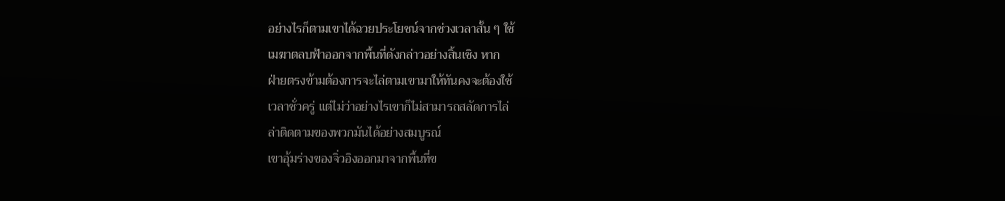อย่างไรก็ตามเขาได้ฉวยประโยชน์จากช่วงเวลาสั้น ๆ ใช้
เมฆาตลบฟ้าออกจากพื้นที่ดังกล่าวอย่างสิ้นเชิง หาก
ฝ่ายตรงข้ามต้องการจะไล่ตามเขามาให้ทันคงจะต้องใช้
เวลาชั่วครู่ แต่ไม่ว่าอย่างไรเขาก็ไม่สามารถสลัดการไล่
ล่าติดตามของพวกมันได้อย่างสมบูรณ์
เขาอุ้มร่างของจิ่วอิงออกมาจากพื้นที่ข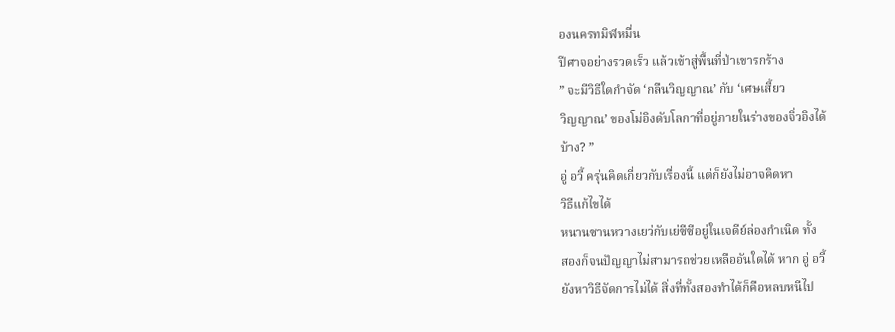องนครทมิฬหมื่น
ปีศาจอย่างรวดเร็ว แล้วเข้าสู่พื้นที่ป่าเขารกร้าง
” จะมีวิธีใดกำจัด ‘กลืนวิญญาณ’ กับ ‘เศษเสี้ยว
วิญญาณ’ ของโม่อิงดับโลกาที่อยู่ภายในร่างของจิ่วอิงได้
บ้าง? ”
อู่ อวี้ ครุ่นคิดเกี่ยวกับเรื่องนี้ แต่ก็ยังไม่อาจคิดหา
วิธีแก้ไขได้
หนานซานหวางเยว่กับเย่ซีซีอยู่ในเจดีย์ล่องกำเนิด ทั้ง
สองก็จนปัญญาไม่สามารถช่วยเหลืออันใดได้ หาก อู่ อวี้
ยังหาวิธีจัดการไม่ได้ สิ่งที่ทั้งสองทำได้ก็คือหลบหนีไป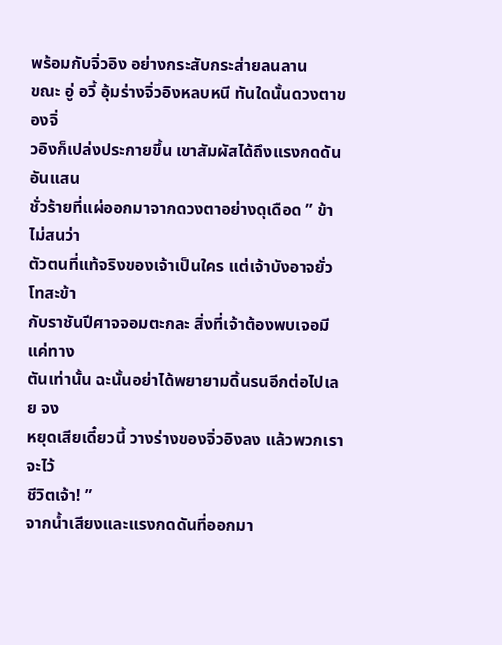พร้อมกับจิ่วอิง อย่างกระสับกระส่ายลนลาน
ขณะ อู่ อวี้ อุ้มร่างจิ่วอิงหลบหนี ทันใดนั้นดวงตาของจิ่
วอิงก็เปล่งประกายขึ้น เขาสัมผัสได้ถึงแรงกดดันอันแสน
ชั่วร้ายที่แผ่ออกมาจากดวงตาอย่างดุเดือด ” ข้าไม่สนว่า
ตัวตนที่แท้จริงของเจ้าเป็นใคร แต่เจ้าบังอาจยั่วโทสะข้า
กับราชันปีศาจจอมตะกละ สิ่งที่เจ้าต้องพบเจอมีแค่ทาง
ตันเท่านั้น ฉะนั้นอย่าได้พยายามดิ้นรนอีกต่อไปเลย จง
หยุดเสียเดี๋ยวนี้ วางร่างของจิ่วอิงลง แล้วพวกเราจะไว้
ชีวิตเจ้า! ”
จากน้ำเสียงและแรงกดดันที่ออกมา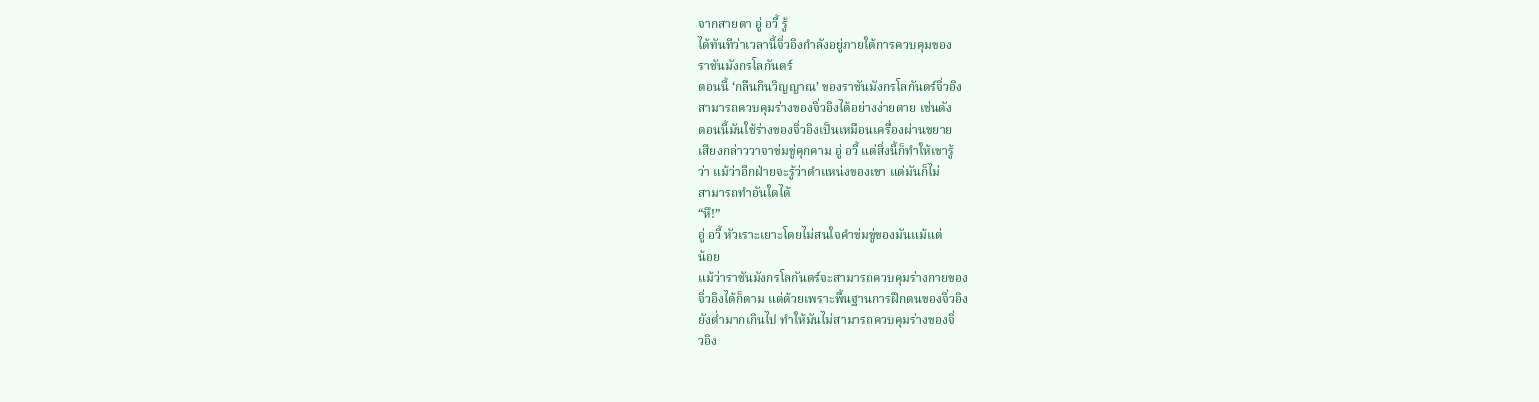จากสายตา อู่ อวี้ รู้
ได้ทันทีว่าเวลานี้จิ่วอิงกำลังอยู่ภายใต้การควบคุมของ
ราชันมังกรโลกันตร์
ตอนนี้ ‘กลืนกินวิญญาณ’ ของราชันมังกรโลกันตร์จิ่วอิง
สามารถควบคุมร่างของจิ่วอิงได้อย่างง่ายดาย เช่นดัง
ตอนนี้มันใช้ร่างของจิ่วอิงเป็นเหมือนเครื่องผ่านขยาย
เสียงกล่าววาจาข่มขู่คุกคาม อู่ อวี้ แต่สิ่งนี้ก็ทำให้เขารู้
ว่า แม้ว่าอีกฝ่ายจะรู้ว่าตำแหน่งของเขา แต่มันก็ไม่
สามารถทำอันใดได้
“หึ!”
อู่ อวี้ หัวเราะเยาะโดยไม่สนใจคำข่มขู่ของมันแม้แต่
น้อย
แม้ว่าราชันมังกรโลกันตร์จะสามารถควบคุมร่างกายของ
จิ่วอิงได้ก็ตาม แต่ด้วยเพราะพื้นฐานการฝึกตนของจิ่วอิง
ยังต่ำมากเกินไป ทำให้มันไม่สามารถควบคุมร่างของจิ่
วอิง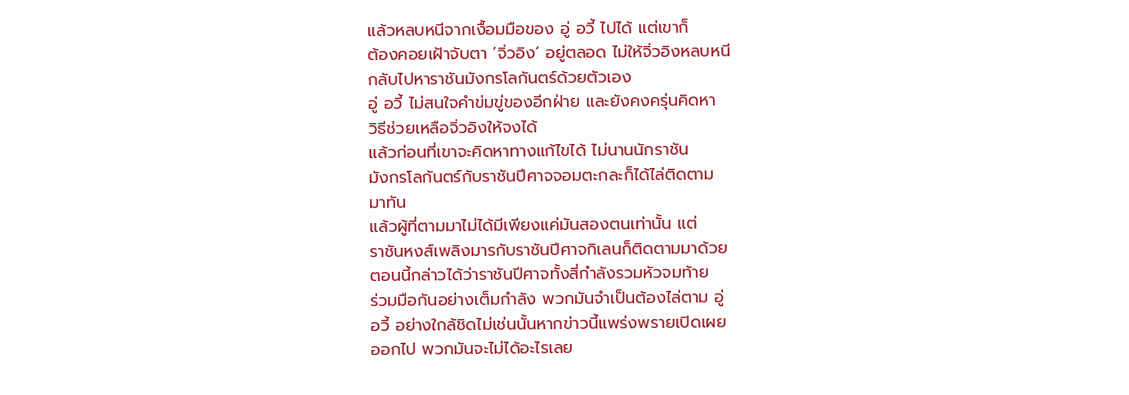แล้วหลบหนีจากเงื้อมมือของ อู่ อวี้ ไปได้ แต่เขาก็
ต้องคอยเฝ้าจับตา ‘จิ่วอิง’ อยู่ตลอด ไม่ให้จิ่วอิงหลบหนี
กลับไปหาราชันมังกรโลกันตร์ด้วยตัวเอง
อู่ อวี้ ไม่สนใจคำข่มขู่ของอีกฝ่าย และยังคงครุ่นคิดหา
วิธีช่วยเหลือจิ่วอิงให้จงได้
แล้วก่อนที่เขาจะคิดหาทางแก้ไขได้ ไม่นานนักราชัน
มังกรโลกันตร์กับราชันปีศาจจอมตะกละก็ได้ไล่ติดตาม
มาทัน
แล้วผู้ที่ตามมาไม่ได้มีเพียงแค่มันสองตนเท่านั้น แต่
ราชันหงส์เพลิงมารกับราชันปีศาจกิเลนก็ติดตามมาด้วย
ตอนนี้กล่าวได้ว่าราชันปีศาจทั้งสี่กำลังรวมหัวจมท้าย
ร่วมมือกันอย่างเต็มกำลัง พวกมันจำเป็นต้องไล่ตาม อู่
อวี้ อย่างใกล้ชิดไม่เช่นนั้นหากข่าวนี้แพร่งพรายเปิดเผย
ออกไป พวกมันจะไม่ได้อะไรเลย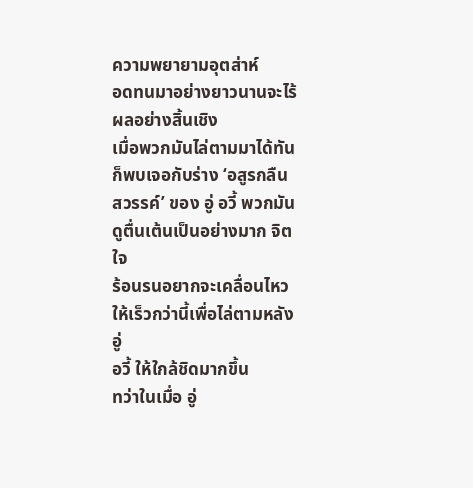ความพยายามอุตส่าห์
อดทนมาอย่างยาวนานจะไร้ผลอย่างสิ้นเชิง
เมื่อพวกมันไล่ตามมาได้ทันก็พบเจอกับร่าง ‘อสูรกลืน
สวรรค์’ ของ อู่ อวี้ พวกมันดูตื่นเต้นเป็นอย่างมาก จิตใจ
ร้อนรนอยากจะเคลื่อนไหวให้เร็วกว่านี้เพื่อไล่ตามหลัง อู่
อวี้ ให้ใกล้ชิดมากขึ้น
ทว่าในเมื่อ อู่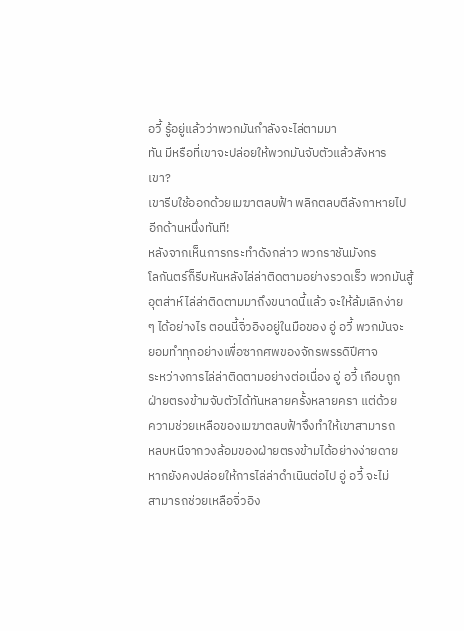อวี้ รู้อยู่แล้วว่าพวกมันกำลังจะไล่ตามมา
ทัน มีหรือที่เขาจะปล่อยให้พวกมันจับตัวแล้วสังหาร
เขา?
เขารีบใช้ออกด้วยเมฆาตลบฟ้า พลิกตลบตีลังกาหายไป
อีกด้านหนึ่งทันที!
หลังจากเห็นการกระทำดังกล่าว พวกราชันมังกร
โลกันตร์ก็รีบหันหลังไล่ล่าติดตามอย่างรวดเร็ว พวกมันสู้
อุตส่าห์ไล่ล่าติดตามมาถึงขนาดนี้แล้ว จะให้ล้มเลิกง่าย
ๆ ได้อย่างไร ตอนนี้จิ่วอิงอยู่ในมือของ อู่ อวี้ พวกมันจะ
ยอมทำทุกอย่างเพื่อซากศพของจักรพรรดิปีศาจ
ระหว่างการไล่ล่าติดตามอย่างต่อเนื่อง อู่ อวี้ เกือบถูก
ฝ่ายตรงข้ามจับตัวได้ทันหลายครั้งหลายครา แต่ด้วย
ความช่วยเหลือของเมฆาตลบฟ้าจึงทำให้เขาสามารถ
หลบหนีจากวงล้อมของฝ่ายตรงข้ามได้อย่างง่ายดาย
หากยังคงปล่อยให้การไล่ล่าดำเนินต่อไป อู่ อวี้ จะไม่
สามารถช่วยเหลือจิ่วอิง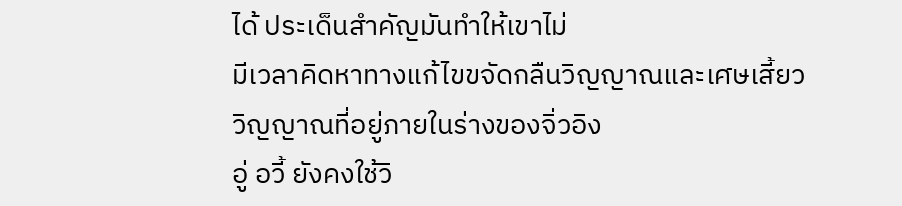ได้ ประเด็นสำคัญมันทำให้เขาไม่
มีเวลาคิดหาทางแก้ไขขจัดกลืนวิญญาณและเศษเสี้ยว
วิญญาณที่อยู่ภายในร่างของจิ่วอิง
อู่ อวี้ ยังคงใช้วิ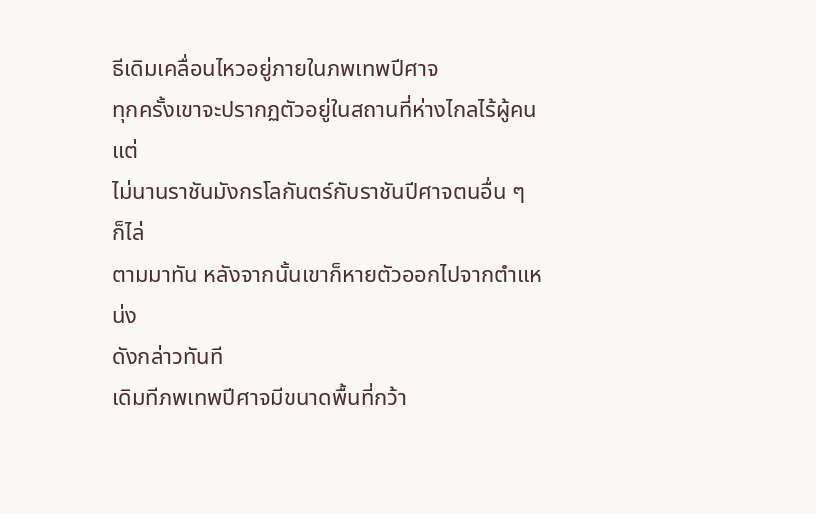ธีเดิมเคลื่อนไหวอยู่ภายในภพเทพปีศาจ
ทุกครั้งเขาจะปรากฏตัวอยู่ในสถานที่ห่างไกลไร้ผู้คน แต่
ไม่นานราชันมังกรโลกันตร์กับราชันปีศาจตนอื่น ๆ ก็ไล่
ตามมาทัน หลังจากนั้นเขาก็หายตัวออกไปจากตำแหน่ง
ดังกล่าวทันที
เดิมทีภพเทพปีศาจมีขนาดพื้นที่กว้า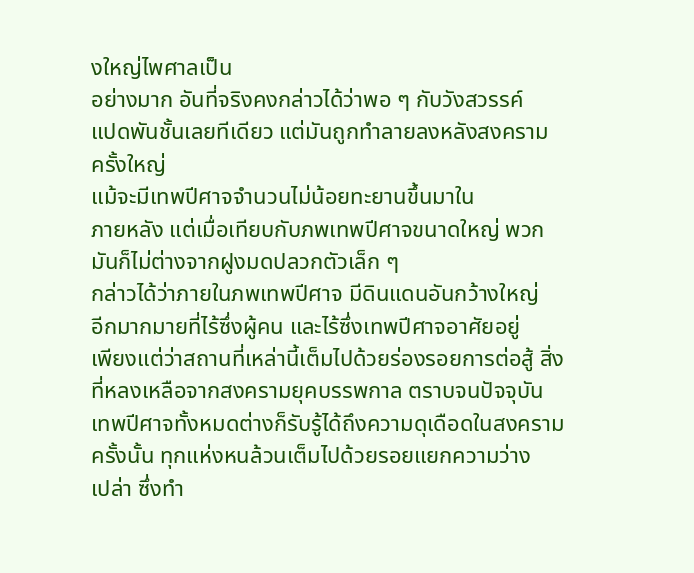งใหญ่ไพศาลเป็น
อย่างมาก อันที่จริงคงกล่าวได้ว่าพอ ๆ กับวังสวรรค์
แปดพันชั้นเลยทีเดียว แต่มันถูกทำลายลงหลังสงคราม
ครั้งใหญ่
แม้จะมีเทพปีศาจจำนวนไม่น้อยทะยานขึ้นมาใน
ภายหลัง แต่เมื่อเทียบกับภพเทพปีศาจขนาดใหญ่ พวก
มันก็ไม่ต่างจากฝูงมดปลวกตัวเล็ก ๆ
กล่าวได้ว่าภายในภพเทพปีศาจ มีดินแดนอันกว้างใหญ่
อีกมากมายที่ไร้ซึ่งผู้คน และไร้ซึ่งเทพปีศาจอาศัยอยู่
เพียงแต่ว่าสถานที่เหล่านี้เต็มไปด้วยร่องรอยการต่อสู้ สิ่ง
ที่หลงเหลือจากสงครามยุคบรรพกาล ตราบจนปัจจุบัน
เทพปีศาจทั้งหมดต่างก็รับรู้ได้ถึงความดุเดือดในสงคราม
ครั้งนั้น ทุกแห่งหนล้วนเต็มไปด้วยรอยแยกความว่าง
เปล่า ซึ่งทำ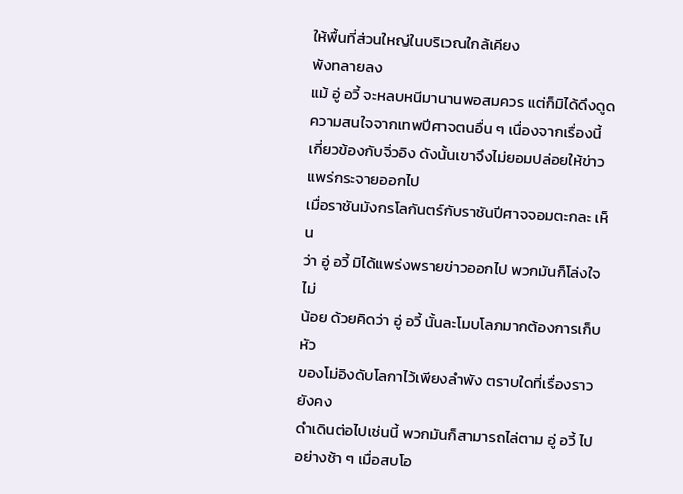ให้พื้นที่ส่วนใหญ่ในบริเวณใกล้เคียง
พังทลายลง
แม้ อู่ อวี้ จะหลบหนีมานานพอสมควร แต่ก็มิได้ดึงดูด
ความสนใจจากเทพปีศาจตนอื่น ๆ เนื่องจากเรื่องนี้
เกี่ยวข้องกับจิ่วอิง ดังนั้นเขาจึงไม่ยอมปล่อยให้ข่าว
แพร่กระจายออกไป
เมื่อราชันมังกรโลกันตร์กับราชันปีศาจจอมตะกละ เห็น
ว่า อู่ อวี้ มิได้แพร่งพรายข่าวออกไป พวกมันก็โล่งใจไม่
น้อย ด้วยคิดว่า อู่ อวี้ นั้นละโมบโลภมากต้องการเก็บหัว
ของโม่อิงดับโลกาไว้เพียงลำพัง ตราบใดที่เรื่องราวยังคง
ดำเดินต่อไปเช่นนี้ พวกมันก็สามารถไล่ตาม อู่ อวี้ ไป
อย่างช้า ๆ เมื่อสบโอ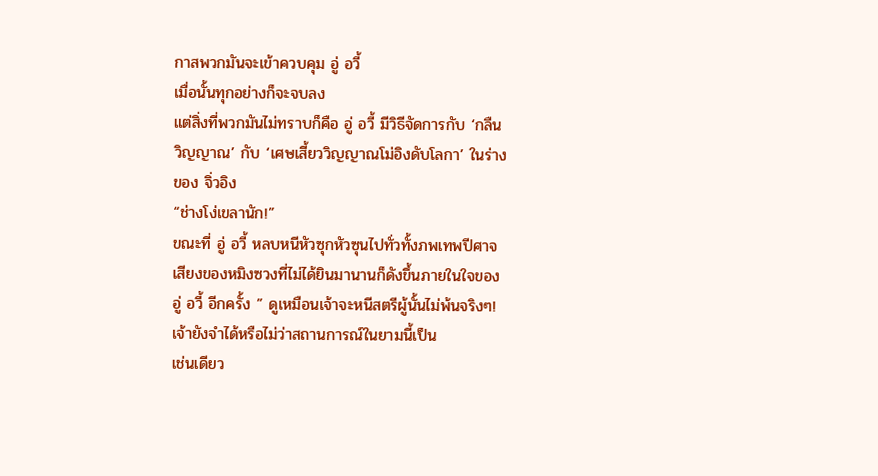กาสพวกมันจะเข้าควบคุม อู่ อวี้
เมื่อนั้นทุกอย่างก็จะจบลง
แต่สิ่งที่พวกมันไม่ทราบก็คือ อู่ อวี้ มีวิธีจัดการกับ ‘กลืน
วิญญาณ’ กับ ‘เศษเสี้ยววิญญาณโม่อิงดับโลกา’ ในร่าง
ของ จิ่วอิง
“ช่างโง่เขลานัก!”
ขณะที่ อู่ อวี้ หลบหนีหัวซุกหัวซุนไปทั่วทั้งภพเทพปีศาจ
เสียงของหมิงซวงที่ไม่ได้ยินมานานก็ดังขึ้นภายในใจของ
อู่ อวี้ อีกครั้ง ” ดูเหมือนเจ้าจะหนีสตรีผู้นั้นไม่พ้นจริงๆ!
เจ้ายังจำได้หรือไม่ว่าสถานการณ์ในยามนี้เป็น
เช่นเดียว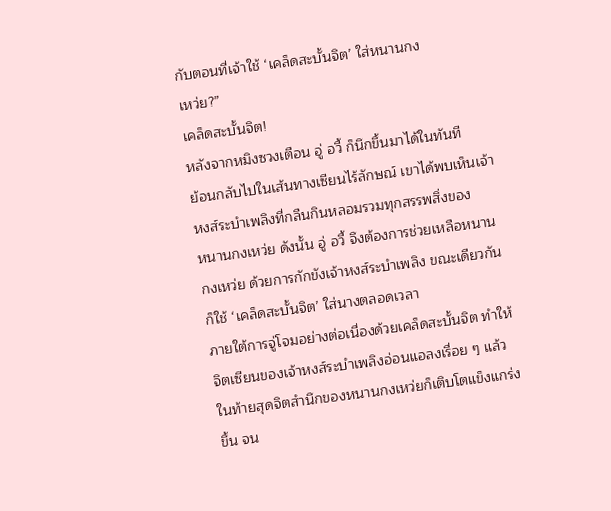กับตอนที่เจ้าใช้ ‘เคล็ดสะบั้นจิต’ ใส่หนานกง
เหว่ย?”
เคล็ดสะบั้นจิต!
หลังจากหมิงซวงเตือน อู่ อวี้ ก็นึกขึ้นมาได้ในทันที
ย้อนกลับไปในเส้นทางเซียนไร้ลักษณ์ เขาได้พบเห็นเจ้า
หงส์ระบำเพลิงที่กลืนกินหลอมรวมทุกสรรพสิ่งของ
หนานกงเหว่ย ดังนั้น อู่ อวี้ จึงต้องการช่วยเหลือหนาน
กงเหว่ย ด้วยการกักขังเจ้าหงส์ระบำเพลิง ขณะเดียวกัน
ก็ใช้ ‘เคล็ดสะบั้นจิต’ ใส่นางตลอดเวลา
ภายใต้การจู่โจมอย่างต่อเนื่องด้วยเคล็ดสะบั้นจิต ทำให้
จิตเซียนของเจ้าหงส์ระบำเพลิงอ่อนแอลงเรื่อย ๆ แล้ว
ในท้ายสุดจิตสำนึกของหนานกงเหว่ยก็เติบโตแข็งแกร่ง
ขึ้น จน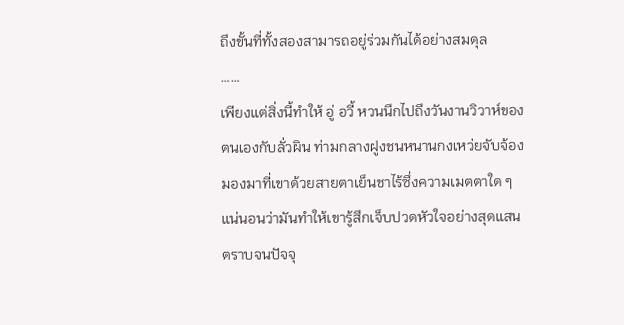ถึงขั้นที่ทั้งสองสามารถอยู่ร่วมกันได้อย่างสมดุล
……
เพียงแต่สิ่งนี้ทำให้ อู่ อวี้ หวนนึกไปถึงวันงานวิวาห์ของ
ตนเองกับลั่วผิน ท่ามกลางฝูงชนหนานกงเหว่ยจับจ้อง
มองมาที่เขาด้วยสายตาเย็นชาไร้ซึ่งความเมตตาใด ๆ
แน่นอนว่ามันทำให้เขารู้สึกเจ็บปวดหัวใจอย่างสุดแสน
ตราบจนปัจจุ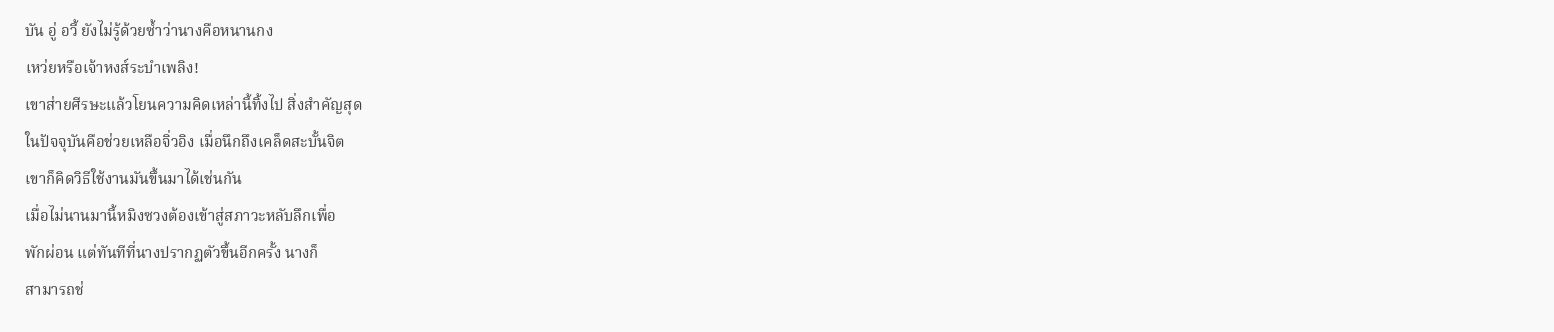บัน อู่ อวี้ ยังไม่รู้ด้วยซ้ำว่านางคือหนานกง
เหว่ยหรือเจ้าหงส์ระบำเพลิง!
เขาส่ายศีรษะแล้วโยนความคิดเหล่านี้ทิ้งไป สิ่งสำคัญสุด
ในปัจจุบันคือช่วยเหลือจิ่วอิง เมื่อนึกถึงเคล็ดสะบั้นจิต
เขาก็คิดวิธีใช้งานมันขึ้นมาได้เช่นกัน
เมื่อไม่นานมานี้หมิงซวงต้องเข้าสู่สภาวะหลับลึกเพื่อ
พักผ่อน แต่ทันทีที่นางปรากฏตัวขึ้นอีกครั้ง นางก็
สามารถช่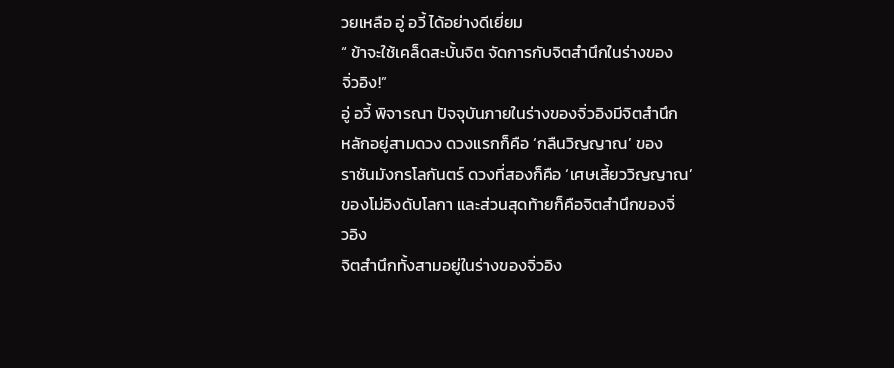วยเหลือ อู่ อวี้ ได้อย่างดีเยี่ยม
“ ข้าจะใช้เคล็ดสะบั้นจิต จัดการกับจิตสำนึกในร่างของ
จิ่วอิง!”
อู่ อวี้ พิจารณา ปัจจุบันภายในร่างของจิ่วอิงมีจิตสำนึก
หลักอยู่สามดวง ดวงแรกก็คือ ‘กลืนวิญญาณ’ ของ
ราชันมังกรโลกันตร์ ดวงที่สองก็คือ ‘เศษเสี้ยววิญญาณ’
ของโม่อิงดับโลกา และส่วนสุดท้ายก็คือจิตสำนึกของจิ่
วอิง
จิตสำนึกทั้งสามอยู่ในร่างของจิ่วอิง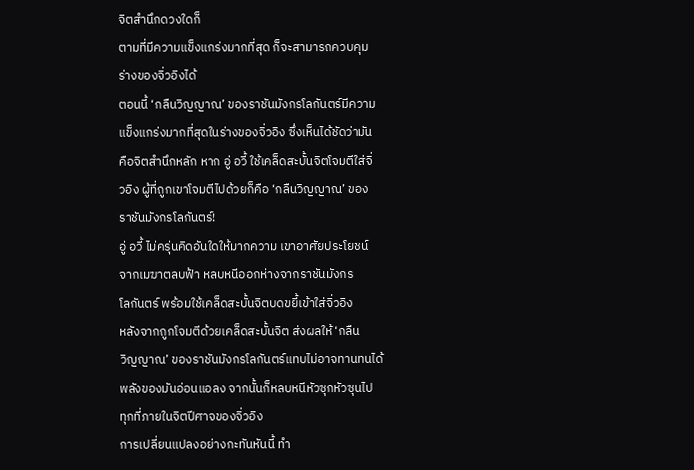จิตสำนึกดวงใดก็
ตามที่มีความแข็งแกร่งมากที่สุด ก็จะสามารถควบคุม
ร่างของจิ่วอิงได้
ตอนนี้ ‘กลืนวิญญาณ’ ของราชันมังกรโลกันตร์มีความ
แข็งแกร่งมากที่สุดในร่างของจิ่วอิง ซึ่งเห็นได้ชัดว่ามัน
คือจิตสำนึกหลัก หาก อู่ อวี้ ใช้เคล็ดสะบั้นจิตโจมตีใส่จิ่
วอิง ผู้ที่ถูกเขาโจมตีไปด้วยก็คือ ‘กลืนวิญญาณ’ ของ
ราชันมังกรโลกันตร์!
อู่ อวี้ ไม่ครุ่นคิดอันใดให้มากความ เขาอาศัยประโยชน์
จากเมฆาตลบฟ้า หลบหนีออกห่างจากราชันมังกร
โลกันตร์ พร้อมใช้เคล็ดสะบั้นจิตบดขยี้เข้าใส่จิ่วอิง
หลังจากถูกโจมตีด้วยเคล็ดสะบั้นจิต ส่งผลให้ ‘กลืน
วิญญาณ’ ของราชันมังกรโลกันตร์แทบไม่อาจทานทนได้
พลังของมันอ่อนแอลง จากนั้นก็หลบหนีหัวซุกหัวซุนไป
ทุกที่ภายในจิตปีศาจของจิ่วอิง
การเปลี่ยนแปลงอย่างกะทันหันนี้ ทำ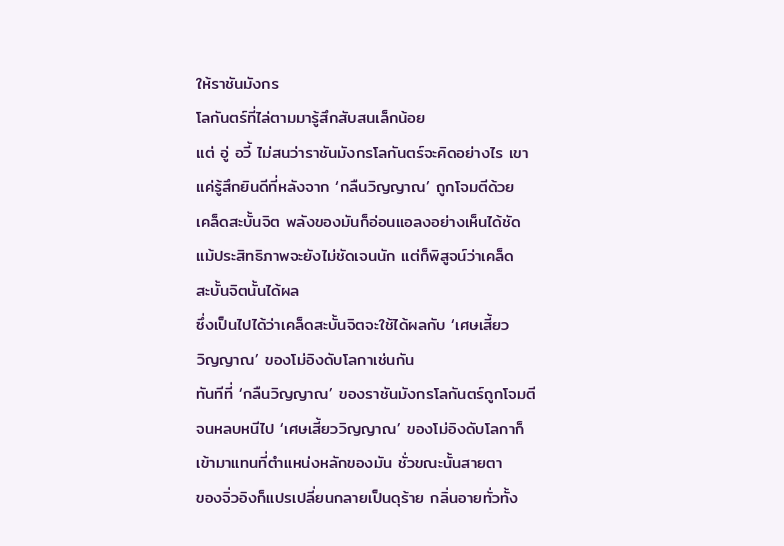ให้ราชันมังกร
โลกันตร์ที่ไล่ตามมารู้สึกสับสนเล็กน้อย
แต่ อู่ อวี้ ไม่สนว่าราชันมังกรโลกันตร์จะคิดอย่างไร เขา
แค่รู้สึกยินดีที่หลังจาก ‘กลืนวิญญาณ’ ถูกโจมตีด้วย
เคล็ดสะบั้นจิต พลังของมันก็อ่อนแอลงอย่างเห็นได้ชัด
แม้ประสิทธิภาพจะยังไม่ชัดเจนนัก แต่ก็พิสูจน์ว่าเคล็ด
สะบั้นจิตนั้นได้ผล
ซึ่งเป็นไปได้ว่าเคล็ดสะบั้นจิตจะใช้ได้ผลกับ ‘เศษเสี้ยว
วิญญาณ’ ของโม่อิงดับโลกาเช่นกัน
ทันทีที่ ‘กลืนวิญญาณ’ ของราชันมังกรโลกันตร์ถูกโจมตี
จนหลบหนีไป ‘เศษเสี้ยววิญญาณ’ ของโม่อิงดับโลกาก็
เข้ามาแทนที่ตำแหน่งหลักของมัน ชั่วขณะนั้นสายตา
ของจิ่วอิงก็แปรเปลี่ยนกลายเป็นดุร้าย กลิ่นอายทั่วทั้ง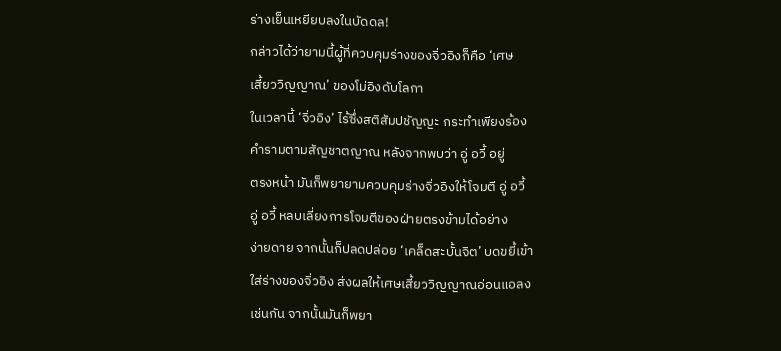ร่างเย็นเหยียบลงในบัดดล!
กล่าวได้ว่ายามนี้ผู้ที่ควบคุมร่างของจิ่วอิงก็คือ ‘เศษ
เสี้ยววิญญาณ’ ของโม่อิงดับโลกา
ในเวลานี้ ‘จิ่วอิง’ ไร้ซึ่งสติสัมปชัญญะ กระทำเพียงร้อง
คำรามตามสัญชาตญาณ หลังจากพบว่า อู่ อวี้ อยู่
ตรงหน้า มันก็พยายามควบคุมร่างจิ่วอิงให้โจมตี อู่ อวี้
อู่ อวี้ หลบเลี่ยงการโจมตีของฝ่ายตรงข้ามได้อย่าง
ง่ายดาย จากนั้นก็ปลดปล่อย ‘เคล็ดสะบั้นจิต’ บดขยี้เข้า
ใส่ร่างของจิ่วอิง ส่งผลให้เศษเสี้ยววิญญาณอ่อนแอลง
เช่นกัน จากนั้นมันก็พยา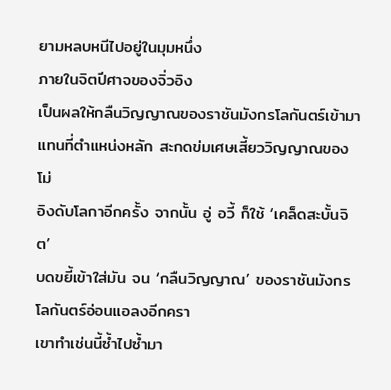ยามหลบหนีไปอยู่ในมุมหนึ่ง
ภายในจิตปีศาจของจิ่วอิง
เป็นผลให้กลืนวิญญาณของราชันมังกรโลกันตร์เข้ามา
แทนที่ตำแหน่งหลัก สะกดข่มเศษเสี้ยววิญญาณของโม่
อิงดับโลกาอีกครั้ง จากนั้น อู่ อวี้ ก็ใช้ ‘เคล็ดสะบั้นจิต’
บดขยี้เข้าใส่มัน จน ‘กลืนวิญญาณ’ ของราชันมังกร
โลกันตร์อ่อนแอลงอีกครา
เขาทำเช่นนี้ซ้ำไปซ้ำมา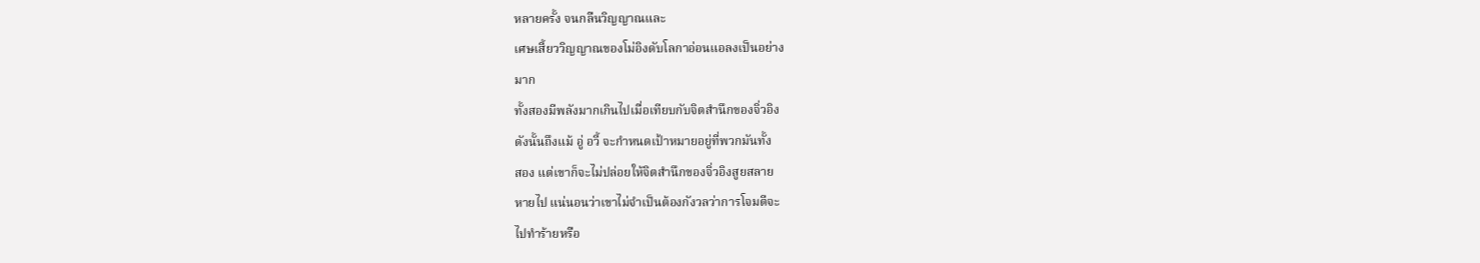หลายครั้ง จนกลืนวิญญาณและ
เศษเสี้ยววิญญาณของโม่อิงดับโลกาอ่อนแอลงเป็นอย่าง
มาก
ทั้งสองมีพลังมากเกินไปเมื่อเทียบกับจิตสำนึกของจิ่วอิง
ดังนั้นถึงแม้ อู่ อวี้ จะกำหนดเป้าหมายอยู่ที่พวกมันทั้ง
สอง แต่เขาก็จะไม่ปล่อยให้จิตสำนึกของจิ่วอิงสูยสลาย
หายไป แน่นอนว่าเขาไม่จำเป็นต้องกังวลว่าการโจมตีจะ
ไปทำร้ายหรือ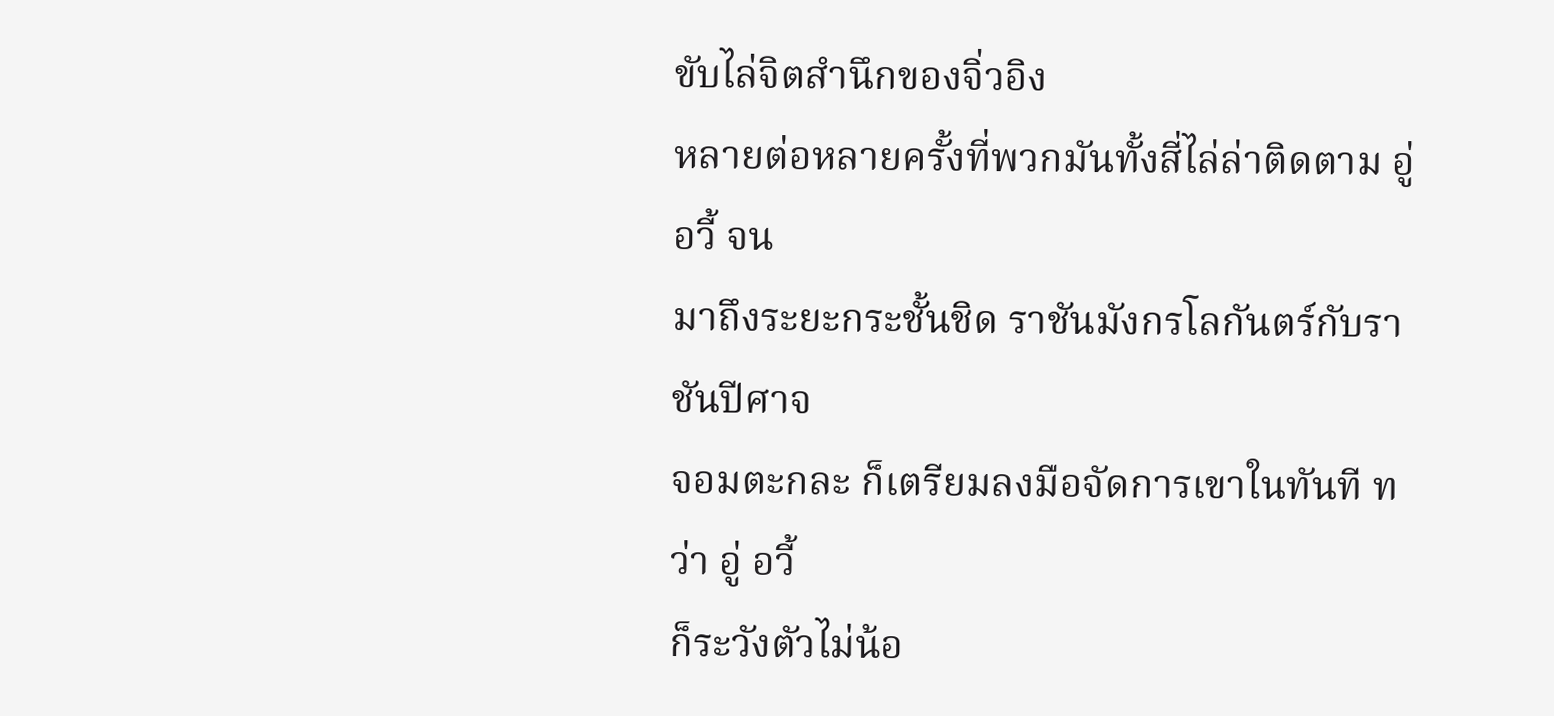ขับไล่จิตสำนึกของจิ่วอิง
หลายต่อหลายครั้งที่พวกมันทั้งสี่ไล่ล่าติดตาม อู่ อวี้ จน
มาถึงระยะกระชั้นชิด ราชันมังกรโลกันตร์กับราชันปีศาจ
จอมตะกละ ก็เตรียมลงมือจัดการเขาในทันที ทว่า อู่ อวี้
ก็ระวังตัวไม่น้อ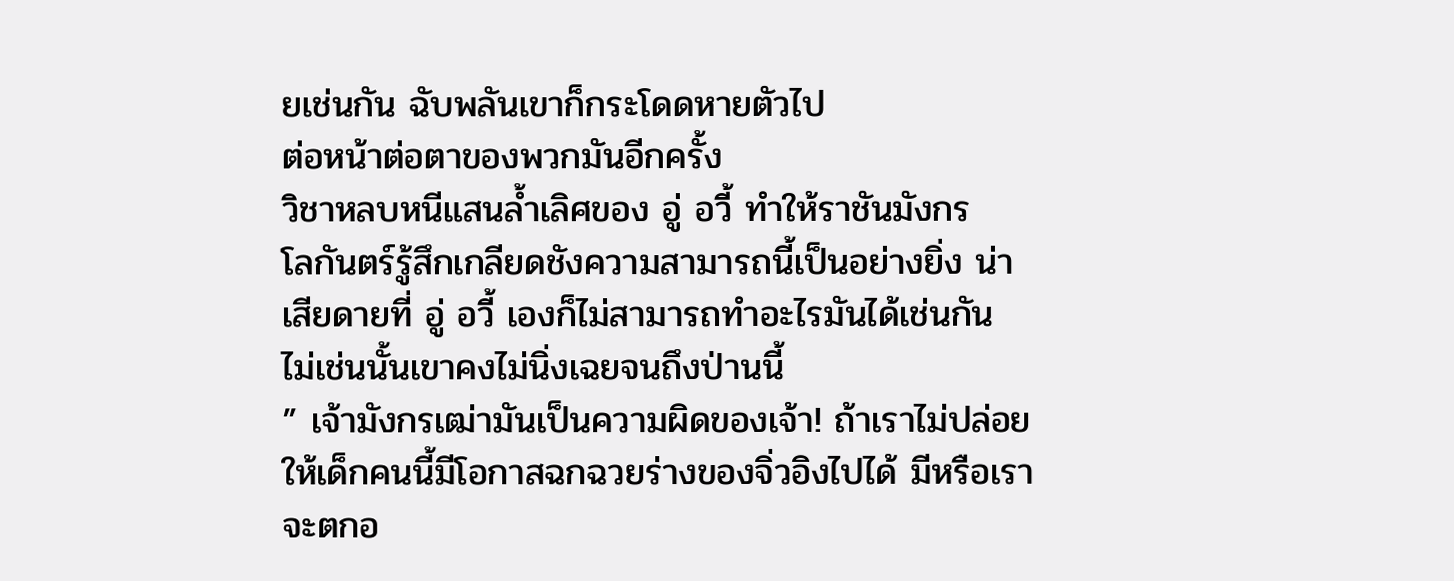ยเช่นกัน ฉับพลันเขาก็กระโดดหายตัวไป
ต่อหน้าต่อตาของพวกมันอีกครั้ง
วิชาหลบหนีแสนล้ำเลิศของ อู่ อวี้ ทำให้ราชันมังกร
โลกันตร์รู้สึกเกลียดชังความสามารถนี้เป็นอย่างยิ่ง น่า
เสียดายที่ อู่ อวี้ เองก็ไม่สามารถทำอะไรมันได้เช่นกัน
ไม่เช่นนั้นเขาคงไม่นิ่งเฉยจนถึงป่านนี้
” เจ้ามังกรเฒ่ามันเป็นความผิดของเจ้า! ถ้าเราไม่ปล่อย
ให้เด็กคนนี้มีโอกาสฉกฉวยร่างของจิ่วอิงไปได้ มีหรือเรา
จะตกอ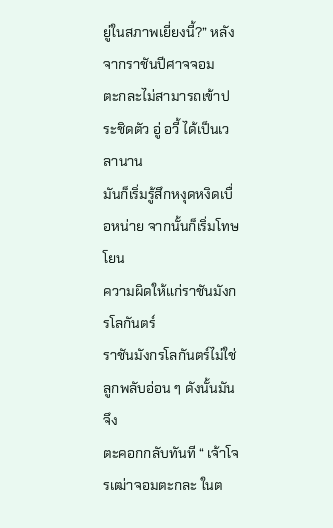ยู่ในสภาพเยี่ยงนี้?” หลังจากราชันปีศาจจอม
ตะกละไม่สามารถเข้าประชิดตัว อู่ อวี้ ได้เป็นเวลานาน
มันก็เริ่มรู้สึกหงุดหงิดเบื่อหน่าย จากนั้นก็เริ่มโทษโยน
ความผิดให้แก่ราชันมังกรโลกันตร์
ราชันมังกรโลกันตร์ไม่ใช่ลูกพลับอ่อน ๆ ดังนั้นมันจึง
ตะคอกกลับทันที “ เจ้าโจรเฒ่าจอมตะกละ ในต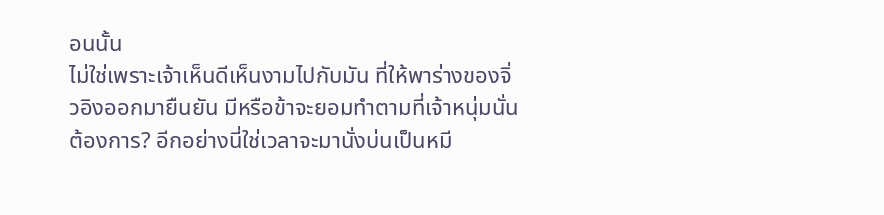อนนั้น
ไม่ใช่เพราะเจ้าเห็นดีเห็นงามไปกับมัน ที่ให้พาร่างของจิ่
วอิงออกมายืนยัน มีหรือข้าจะยอมทำตามที่เจ้าหนุ่มนั่น
ต้องการ? อีกอย่างนี่ใช่เวลาจะมานั่งบ่นเป็นหมี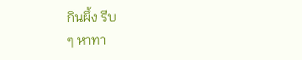กินผึ้ง รีบ
ๆ หาทา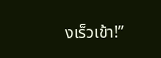งเร็วเข้า!”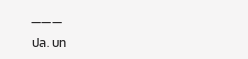———
ปล. บท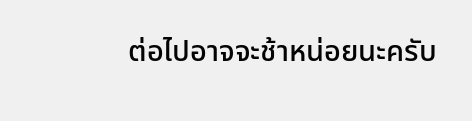ต่อไปอาจจะช้าหน่อยนะครับ